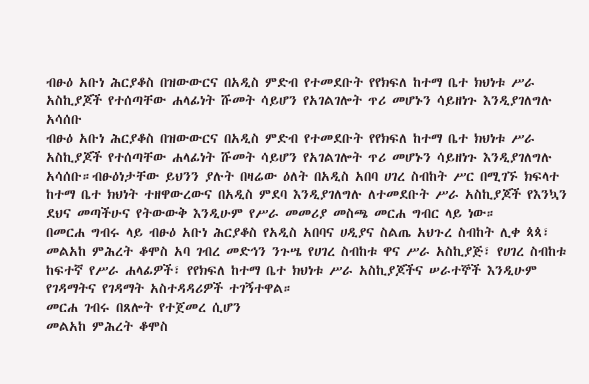ብፁዕ አቡነ ሕርያቆስ በዝውውርና በአዲስ ምድብ የተመደቡት የየክፍለ ከተማ ቤተ ክህነቱ ሥራ አስኪያጆች የተሰጣቸው ሐላፊነት ሹመት ሳይሆን የአገልገሎት ጥሪ መሆኑን ሳይዘነጉ እንዲያገለግሉ አሳሰቡ
ብፁዕ አቡነ ሕርያቆስ በዝውውርና በአዲስ ምድብ የተመደቡት የየክፍለ ከተማ ቤተ ክህነቱ ሥራ አስኪያጆች የተሰጣቸው ሐላፊነት ሹመት ሳይሆን የአገልገሎት ጥሪ መሆኑን ሳይዘነጉ እንዲያገለግሉ አሳሰቡ።ብፁዕነታቸው ይህንን ያሉት በዛሬው ዕለት በአዲስ አበባ ሀገረ ስብከት ሥር በሚገኙ ክፍላተ ከተማ ቤተ ክህነት ተዘዋውረውና በአዲስ ምደባ እንዲያገለግሉ ለተመደቡት ሥራ አስኪያጆች የእንኳን ደህና መጣችሁና የትውውቅ እንዲሁም የሥራ መመሪያ መስጫ መርሐ ግብር ላይ ነው።
በመርሐ ግብሩ ላይ ብፁዕ አቡነ ሕርያቆስ የአዲስ አበባና ሀዲያና ስልጤ አህጉረ ስብከት ሊቀ ጳጳ፣ መልአከ ምሕረት ቆሞስ አባ ገብረ መድኅን ንጉሤ የሀገረ ስብከቱ ዋና ሥራ አስኪያጅ፣ የሀገረ ስብከቱ ከፍተኛ የሥራ ሐላፊዎች፣ የየክፍለ ከተማ ቤተ ክህነቱ ሥራ አስኪያጆችና ሠራተኞች እንዲሁም የገዳማትና የገዳማት አስተዳዳሪዎች ተገኝተዋል።
መርሐ ገብሩ በጸሎት የተጀመረ ሲሆን
መልአከ ምሕረት ቆሞስ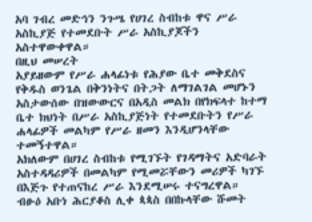አባ ገብረ መድኅን ንጉሤ የሀገረ ስብከቱ ዋና ሥራ አስኪያጅ የተመደቡት ሥራ አስኪያጆችን አስተዋውቀዋል።
በዚህ መሠረት
አያይዘውም የሥራ ሐላፊነቱ የሕያው ቤተ መቅደስና የቅዱስ ወንጌል በቅንነትና በትጋት ለማገልገል መሆኑን አስታውሰው በዝውውርና በአዲስ መልክ በየክፍላተ ከተማ ቤተ ክህነት በሥራ አስኪያጅነት የተመደቡትን የሥራ ሐላፊዎች መልካም የሥራ ዘመን እንዲሆንላቸው ተመኝተዋል።
አክለውም በሀገረ ስብከቱ የሚገኙት የገዳማትና አድባራት አስተዳዳሪዎች በመልካም የሚመሯቸውን መሪዎች ካገኙ በእጅጉ የተጠናከረ ሥራ እንደሚሠሩ ተናግረዋል።
ብፁዕ አቡነ ሕርያቆስ ሊቀ ጳጳስ በበኩላቸው ሹመት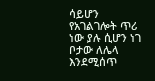ሳይሆን የአገልገሎት ጥሪ ነው ያሉ ሲሆን ነገ ቦታው ለሌላ እንደሚሰጥ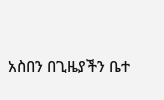አስበን በጊዜያችን ቤተ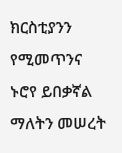ክርስቲያንን የሚመጥንና ኑሮየ ይበቃኛል ማለትን መሠረት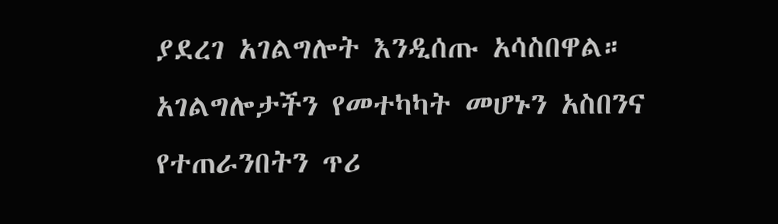ያደረገ አገልግሎት እንዲሰጡ አሳስበዋል።
አገልግሎታችን የመተካካት መሆኑን አስበንና የተጠራንበትን ጥሪ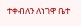ተቀብለን ለነገዋ ቤተ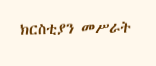ክርስቲያን መሥራት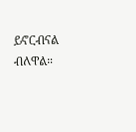ይኖርብናል ብለዋል።